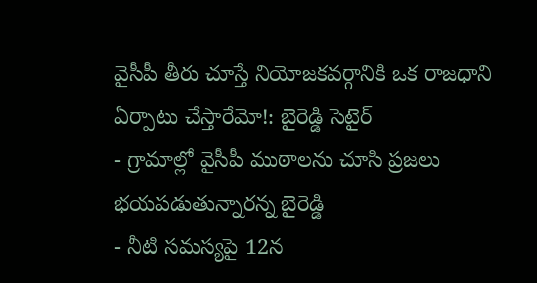వైసీపీ తీరు చూస్తే నియోజకవర్గానికి ఒక రాజధాని ఏర్పాటు చేస్తారేమో!: బైరెడ్డి సెటైర్
- గ్రామాల్లో వైసీపీ ముఠాలను చూసి ప్రజలు భయపడుతున్నారన్న బైరెడ్డి
- నీటి సమస్యపై 12న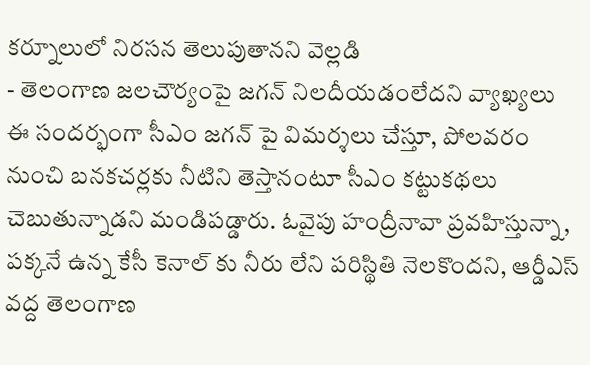కర్నూలులో నిరసన తెలుపుతానని వెల్లడి
- తెలంగాణ జలచౌర్యంపై జగన్ నిలదీయడంలేదని వ్యాఖ్యలు
ఈ సందర్భంగా సీఎం జగన్ పై విమర్శలు చేస్తూ, పోలవరం నుంచి బనకచర్లకు నీటిని తెస్తానంటూ సీఎం కట్టుకథలు చెబుతున్నాడని మండిపడ్డారు. ఓవైపు హంద్రీనావా ప్రవహిస్తున్నా, పక్కనే ఉన్న కేసీ కెనాల్ కు నీరు లేని పరిస్థితి నెలకొందని, ఆర్డీఎస్ వద్ద తెలంగాణ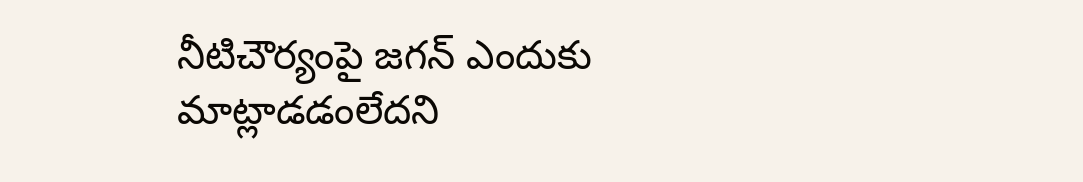నీటిచౌర్యంపై జగన్ ఎందుకు మాట్లాడడంలేదని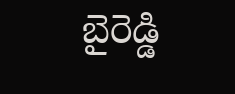బైరెడ్డి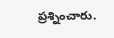ప్రశ్నించారు.